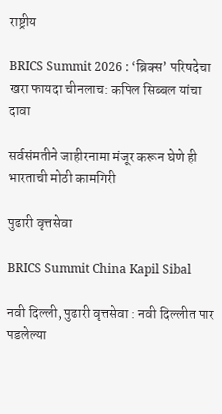राष्ट्रीय

BRICS Summit 2026 : ‘ब्रिक्स’ परिषदेचा खरा फायदा चीनलाच: कपिल सिब्बल यांचा दावा

सर्वसंमतीने जाहीरनामा मंजूर करून घेणे ही भारताची मोठी कामगिरी

पुढारी वृत्तसेवा

BRICS Summit China Kapil Sibal

नवी दिल्‍ली, पुढारी वृत्तसेवा : नवी दिल्लीत पार पडलेल्या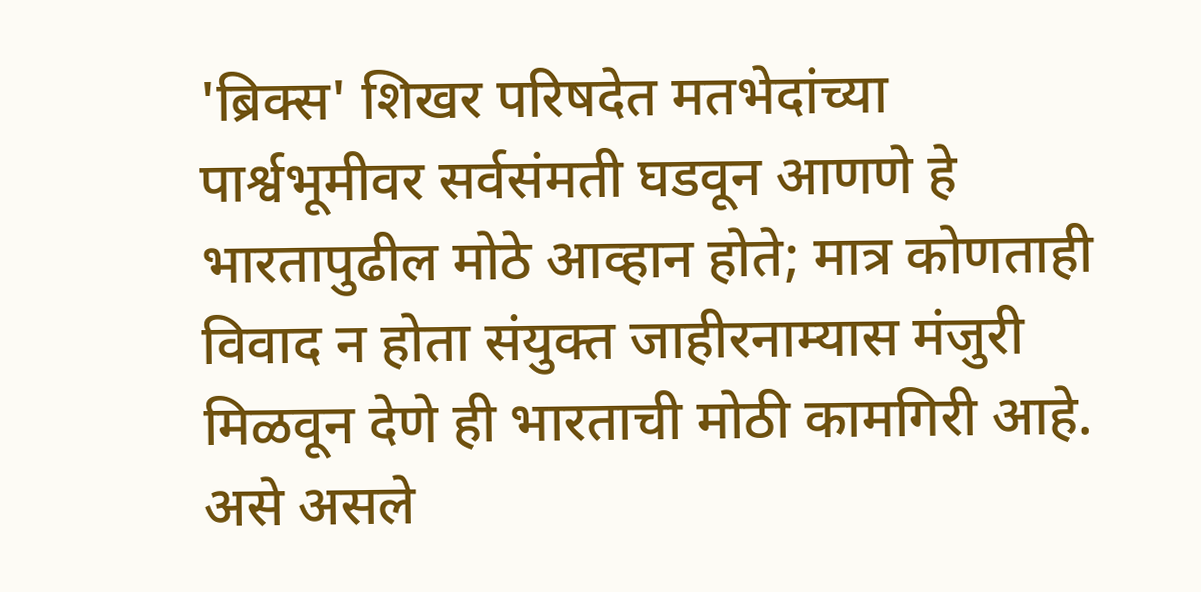'ब्रिक्स' शिखर परिषदेत मतभेदांच्या पार्श्वभूमीवर सर्वसंमती घडवून आणणे हे भारतापुढील मोठे आव्हान होते; मात्र कोणताही विवाद न होता संयुक्त जाहीरनाम्यास मंजुरी मिळवून देणे ही भारताची मोठी कामगिरी आहे. असे असले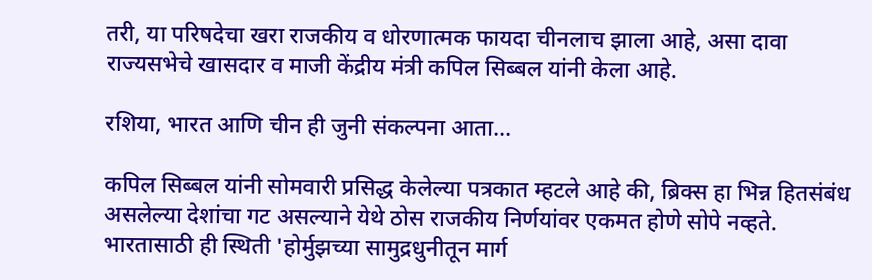तरी, या परिषदेचा खरा राजकीय व धोरणात्मक फायदा चीनलाच झाला आहे, असा दावा राज्यसभेचे खासदार व माजी केंद्रीय मंत्री कपिल सिब्बल यांनी केला आहे.

रशिया, भारत आणि चीन ही जुनी संकल्पना आता...

कपिल सिब्बल यांनी सोमवारी प्रसिद्ध केलेल्या पत्रकात म्हटले आहे की, ब्रिक्स हा भिन्न हितसंबंध असलेल्या देशांचा गट असल्याने येथे ठोस राजकीय निर्णयांवर एकमत होणे सोपे नव्हते. भारतासाठी ही स्थिती 'होर्मुझच्या सामुद्रधुनीतून मार्ग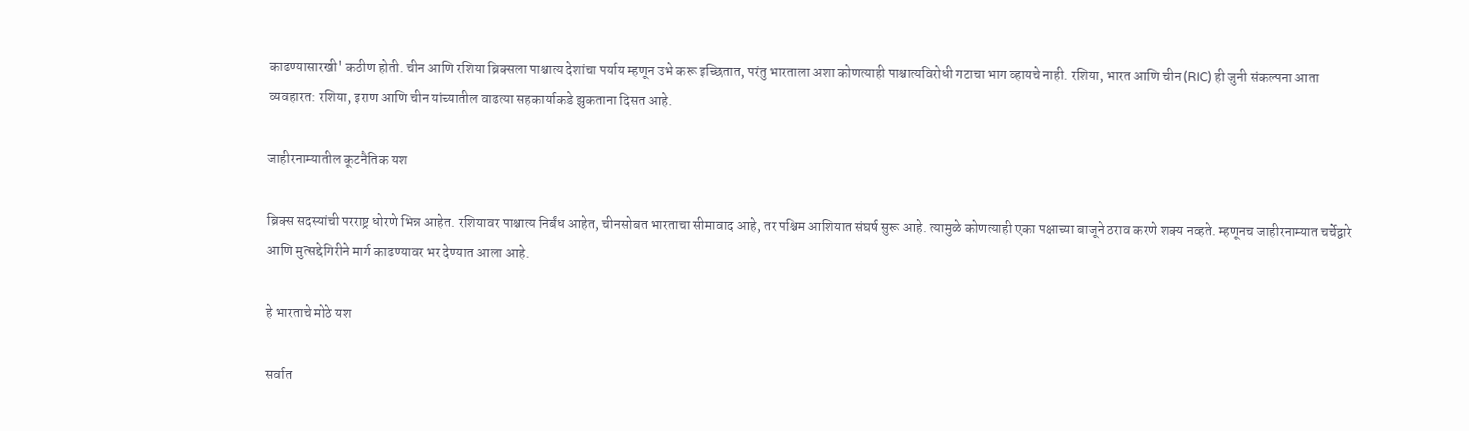काढण्यासारखी' कठीण होती. चीन आणि रशिया ब्रिक्सला पाश्चात्य देशांचा पर्याय म्हणून उभे करू इच्छितात, परंतु भारताला अशा कोणत्याही पाश्चात्यविरोधी गटाचा भाग व्हायचे नाही. रशिया, भारत आणि चीन (RIC) ही जुनी संकल्पना आता व्यवहारत: रशिया, इराण आणि चीन यांच्यातील वाढत्या सहकार्याकडे झुकताना दिसत आहे.

जाहीरनाम्यातील कूटनैतिक यश

ब्रिक्स सदस्यांची परराष्ट्र धोरणे भिन्न आहेत. रशियावर पाश्चात्य निर्बंध आहेत, चीनसोबत भारताचा सीमावाद आहे, तर पश्चिम आशियात संघर्ष सुरू आहे. त्यामुळे कोणत्याही एका पक्षाच्या बाजूने ठराव करणे शक्य नव्हते. म्हणूनच जाहीरनाम्यात चर्चेद्वारे आणि मुत्सद्देगिरीने मार्ग काढण्यावर भर देण्यात आला आहे.

हे भारताचे मोठे यश

सर्वात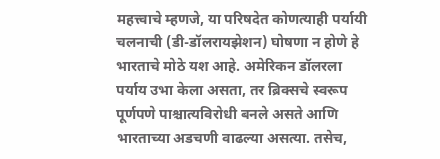महत्त्वाचे म्हणजे, या परिषदेत कोणत्याही पर्यायी चलनाची (डी-डॉलरायझेशन) घोषणा न होणे हे भारताचे मोठे यश आहे. अमेरिकन डॉलरला पर्याय उभा केला असता, तर ब्रिक्सचे स्वरूप पूर्णपणे पाश्चात्यविरोधी बनले असते आणि भारताच्या अडचणी वाढल्या असत्या. तसेच,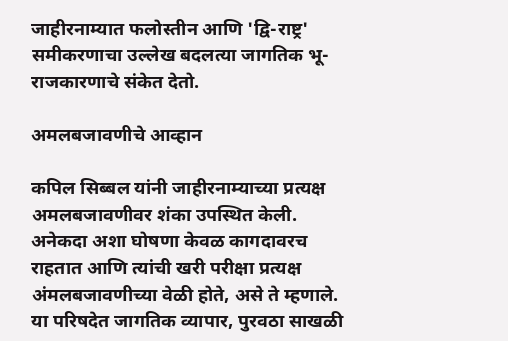जाहीरनाम्यात फलोस्तीन आणि 'द्वि-राष्ट्र' समीकरणाचा उल्लेख बदलत्या जागतिक भू-राजकारणाचे संकेत देतो.

अमलबजावणीचे आव्हान

कपिल सिब्बल यांनी जाहीरनाम्याच्या प्रत्यक्ष अमलबजावणीवर शंका उपस्थित केली. अनेकदा अशा घोषणा केवळ कागदावरच राहतात आणि त्यांची खरी परीक्षा प्रत्यक्ष अंमलबजावणीच्या वेळी होते, असे ते म्हणाले. या परिषदेत जागतिक व्यापार, पुरवठा साखळी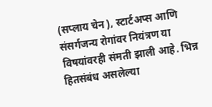(सप्लाय चेन), स्टार्टअप्स आणि संसर्गजन्य रोगांवर नियंत्रण या विषयांवरही संमती झाली आहे. भिन्न हितसंबंध असलेल्या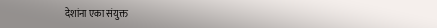देशांना एका संयुक्त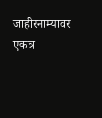जाहीरनाम्यावर एकत्र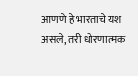आणणे हे भारताचे यश असले, तरी धोरणात्मक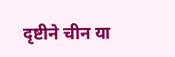दृष्टीने चीन या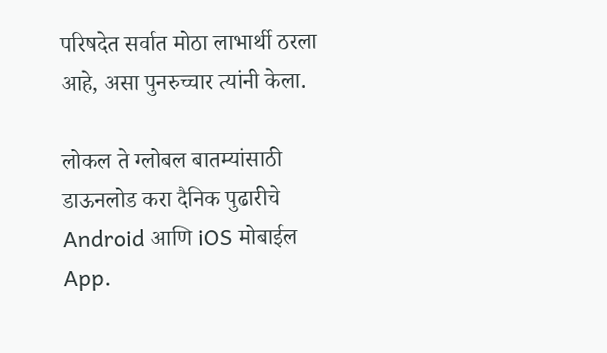परिषदेत सर्वात मोठा लाभार्थी ठरला आहे, असा पुनरुच्चार त्यांनी केला.

लोकल ते ग्लोबल बातम्यांसाठी डाऊनलोड करा दैनिक पुढारीचे Android आणि iOS मोबाईल App.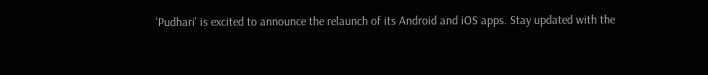'Pudhari' is excited to announce the relaunch of its Android and iOS apps. Stay updated with the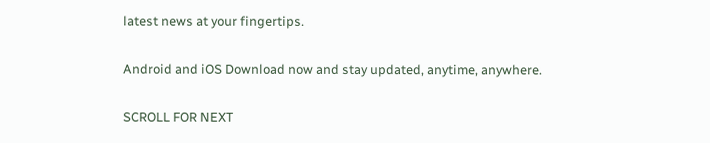latest news at your fingertips.

Android and iOS Download now and stay updated, anytime, anywhere.

SCROLL FOR NEXT